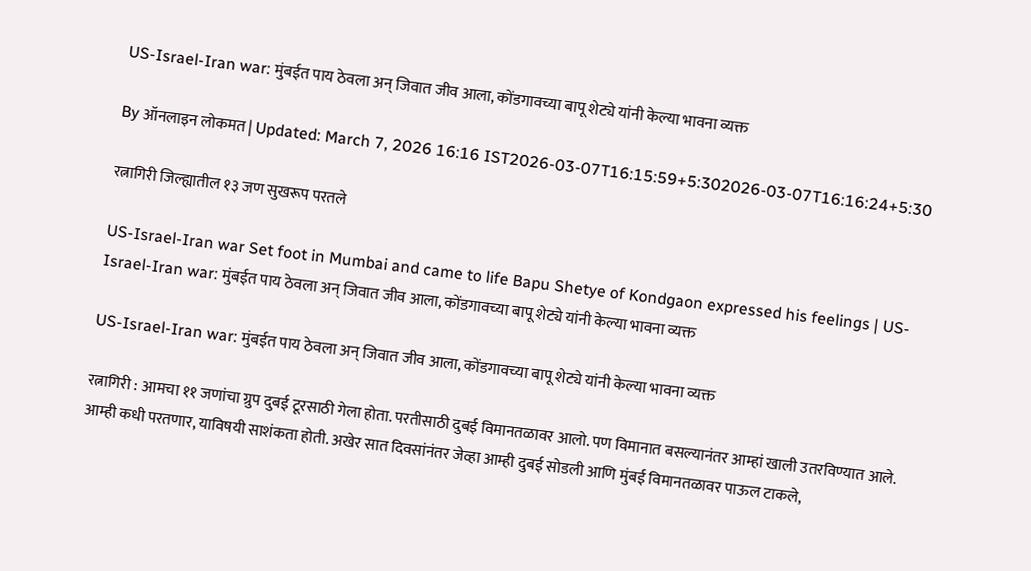US-Israel-Iran war: मुंबईत पाय ठेवला अन् जिवात जीव आला, कोंडगावच्या बापू शेट्ये यांनी केल्या भावना व्यक्त

By ऑनलाइन लोकमत | Updated: March 7, 2026 16:16 IST2026-03-07T16:15:59+5:302026-03-07T16:16:24+5:30

रत्नागिरी जिल्ह्यातील १३ जण सुखरूप परतले

US-Israel-Iran war Set foot in Mumbai and came to life Bapu Shetye of Kondgaon expressed his feelings | US-Israel-Iran war: मुंबईत पाय ठेवला अन् जिवात जीव आला, कोंडगावच्या बापू शेट्ये यांनी केल्या भावना व्यक्त

US-Israel-Iran war: मुंबईत पाय ठेवला अन् जिवात जीव आला, कोंडगावच्या बापू शेट्ये यांनी केल्या भावना व्यक्त

रत्नागिरी : आमचा ११ जणांचा ग्रुप दुबई टूरसाठी गेला होता. परतीसाठी दुबई विमानतळावर आलो. पण विमानात बसल्यानंतर आम्हां खाली उतरविण्यात आले. आम्ही कधी परतणार, याविषयी साशंकता होती. अखेर सात दिवसांनंतर जेव्हा आम्ही दुबई सोडली आणि मुंबई विमानतळावर पाऊल टाकले,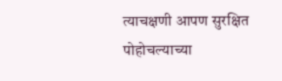त्याचक्षणी आपण सुरक्षित पोहोचल्याच्या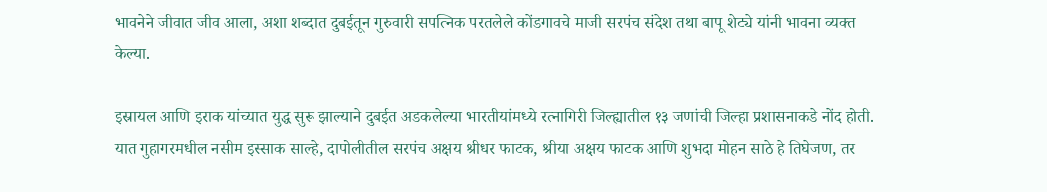भावनेने जीवात जीव आला, अशा शब्दात दुबईतून गुरुवारी सपत्निक परतलेले कोंडगावचे माजी सरपंच संदेश तथा बापू शेट्ये यांनी भावना व्यक्त केल्या.

इस्रायल आणि इराक यांच्यात युद्ध सुरू झाल्याने दुबईत अडकलेल्या भारतीयांमध्ये रत्नागिरी जिल्ह्यातील १३ जणांची जिल्हा प्रशासनाकडे नोंद होती. यात गुहागरमधील नसीम इस्साक साल्हे, दापोलीतील सरपंच अक्षय श्रीधर फाटक, श्रीया अक्षय फाटक आणि शुभदा मोहन साठे हे तिघेजण, तर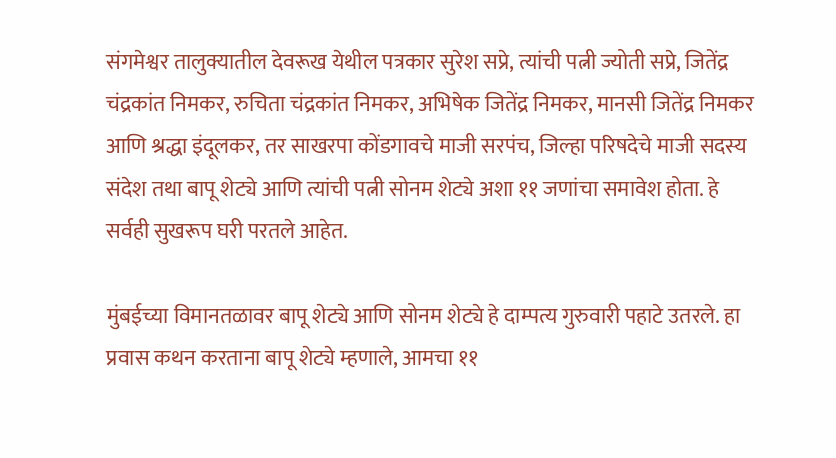संगमेश्वर तालुक्यातील देवरूख येथील पत्रकार सुरेश सप्रे, त्यांची पत्नी ज्योती सप्रे, जितेंद्र चंद्रकांत निमकर, रुचिता चंद्रकांत निमकर, अभिषेक जितेंद्र निमकर, मानसी जितेंद्र निमकर आणि श्रद्धा इंदूलकर, तर साखरपा कोंडगावचे माजी सरपंच, जिल्हा परिषदेचे माजी सदस्य संदेश तथा बापू शेट्ये आणि त्यांची पत्नी सोनम शेट्ये अशा ११ जणांचा समावेश होता. हे सर्वही सुखरूप घरी परतले आहेत.

मुंबईच्या विमानतळावर बापू शेट्ये आणि सोनम शेट्ये हे दाम्पत्य गुरुवारी पहाटे उतरले. हा प्रवास कथन करताना बापू शेट्ये म्हणाले, आमचा ११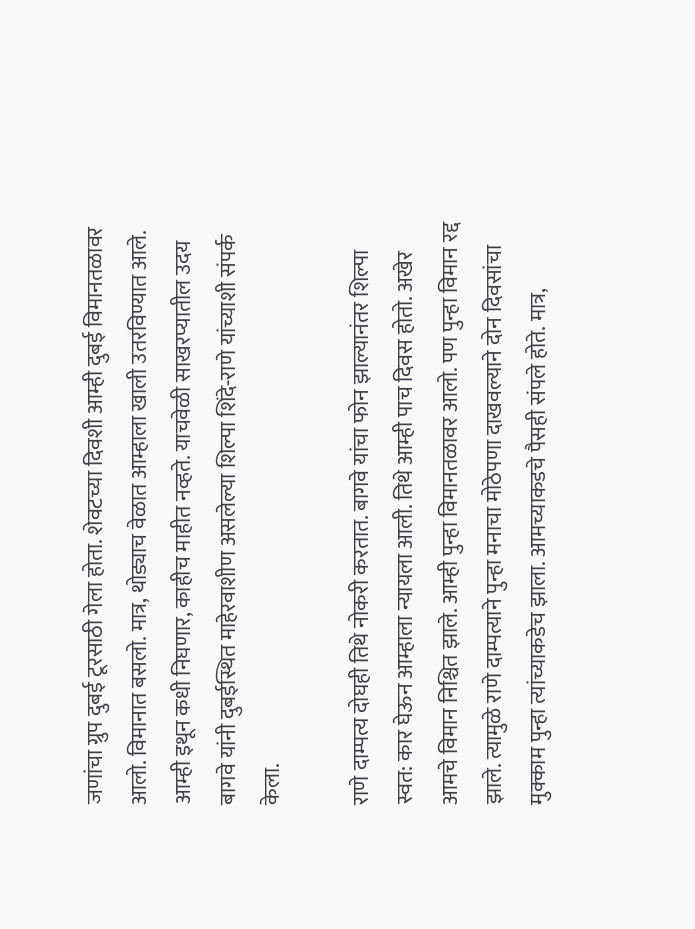जणांचा ग्रुप दुबई टूरसाठी गेला होता. शेवटच्या दिवशी आम्ही दुबई विमानतळावर आलो. विमानात बसलो. मात्र, थोड्याच वेळात आम्हाला खाली उतरविण्यात आले. आम्ही इथून कधी निघणार, काहीच माहीत नव्हते. याचवेळी साखरप्यातील उदय बागवे यांनी दुबईस्थित माहेरवाशीण असलेल्या शिल्पा शिंदे-राणे यांच्याशी संपर्क केला.

राणे दाम्पत्य दोघही तिथे नोकरी करतात. बागवे यांचा फोन झाल्यानंतर शिल्पा स्वत: कार घेऊन आम्हाला न्यायला आली. तिथे आम्ही पाच दिवस होतो. अखेर आमचे विमान निश्चित झाले. आम्ही पुन्हा विमानतळावर आलो. पण पुन्हा विमान रद्द झाले. त्यामुळे राणे दाम्पत्याने पुन्हा मनाचा मोठेपणा दाखवल्याने दोन दिवसांचा मुक्काम पुन्हा त्यांच्याकडेच झाला. आमच्याकडचे पैसही संपले होते. मात्र,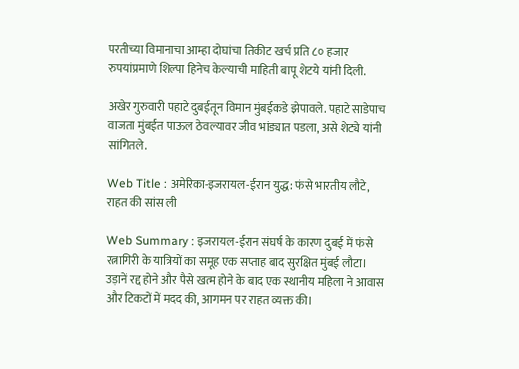परतीच्या विमानाचा आम्हा दोघांचा तिकीट खर्च प्रति ८० हजार रुपयांप्रमाणे शिल्पा हिनेच केल्याची माहिती बापू शेटये यांनी दिली.

अखेर गुरुवारी पहाटे दुबईतून विमान मुंबईकडे झेपावले. पहाटे साडेपाच वाजता मुंबईत पाऊल ठेवल्यावर जीव भांड्यात पडला, असे शेट्ये यांनी सांगितले.

Web Title : अमेरिका-इजरायल-ईरान युद्ध: फंसे भारतीय लौटे, राहत की सांस ली

Web Summary : इजरायल-ईरान संघर्ष के कारण दुबई में फंसे रत्नागिरी के यात्रियों का समूह एक सप्ताह बाद सुरक्षित मुंबई लौटा। उड़ानें रद्द होने और पैसे खत्म होने के बाद एक स्थानीय महिला ने आवास और टिकटों में मदद की, आगमन पर राहत व्यक्त की।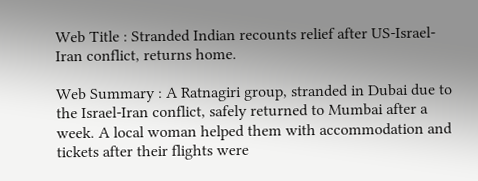Web Title : Stranded Indian recounts relief after US-Israel-Iran conflict, returns home.

Web Summary : A Ratnagiri group, stranded in Dubai due to the Israel-Iran conflict, safely returned to Mumbai after a week. A local woman helped them with accommodation and tickets after their flights were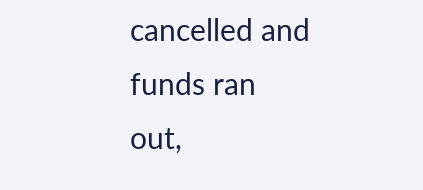cancelled and funds ran out,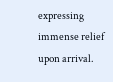expressing immense relief upon arrival.